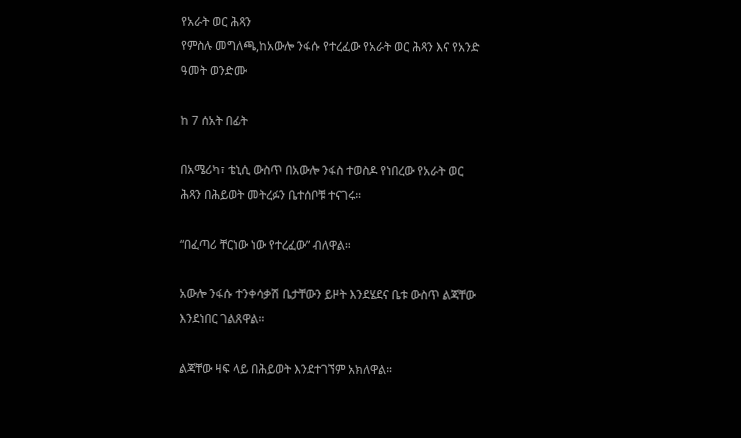የአራት ወር ሕጻን
የምስሉ መግለጫ,ከአውሎ ንፋሱ የተረፈው የአራት ወር ሕጻን እና የአንድ ዓመት ወንድሙ

ከ 7 ሰአት በፊት

በአሜሪካ፣ ቴኒሲ ውስጥ በአውሎ ንፋስ ተወስዶ የነበረው የአራት ወር ሕጻን በሕይወት መትረፉን ቤተሰቦቹ ተናገሩ።

“በፈጣሪ ቸርነው ነው የተረፈው” ብለዋል።

አውሎ ንፋሱ ተንቀሳቃሽ ቤታቸውን ይዞት እንደሄደና ቤቱ ውስጥ ልጃቸው እንደነበር ገልጸዋል።

ልጃቸው ዛፍ ላይ በሕይወት እንደተገኘም አክለዋል።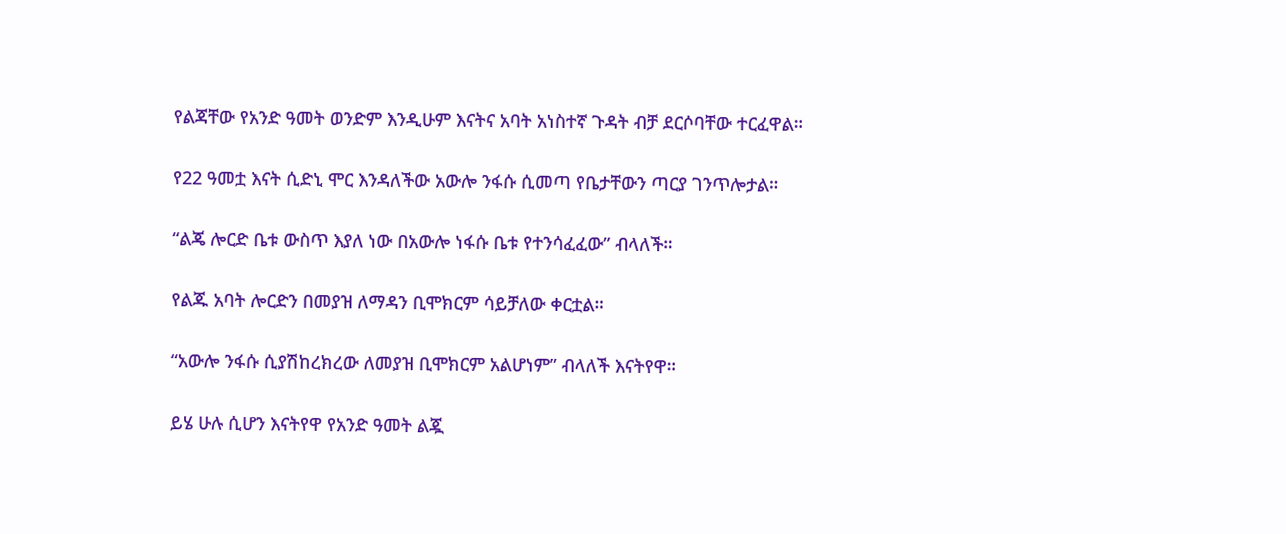የልጃቸው የአንድ ዓመት ወንድም እንዲሁም እናትና አባት አነስተኛ ጉዳት ብቻ ደርሶባቸው ተርፈዋል።

የ22 ዓመቷ እናት ሲድኒ ሞር እንዳለችው አውሎ ንፋሱ ሲመጣ የቤታቸውን ጣርያ ገንጥሎታል።

“ልጄ ሎርድ ቤቱ ውስጥ እያለ ነው በአውሎ ነፋሱ ቤቱ የተንሳፈፈው” ብላለች።

የልጁ አባት ሎርድን በመያዝ ለማዳን ቢሞክርም ሳይቻለው ቀርቷል።

“አውሎ ንፋሱ ሲያሽከረክረው ለመያዝ ቢሞክርም አልሆነም” ብላለች እናትየዋ።

ይሄ ሁሉ ሲሆን እናትየዋ የአንድ ዓመት ልጇ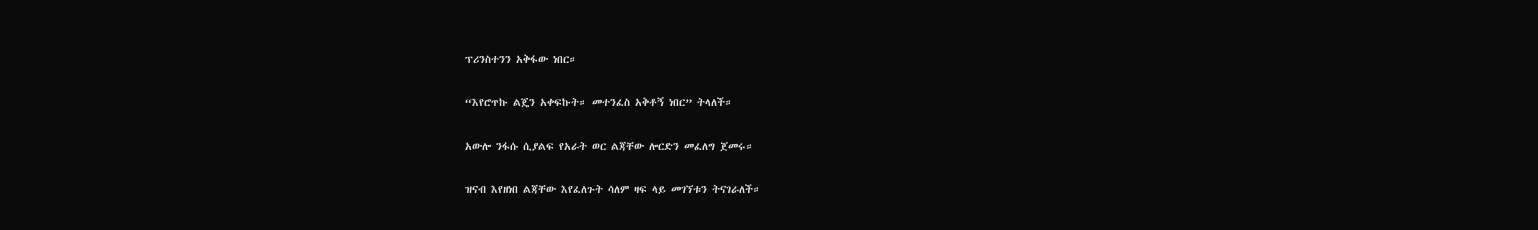ፕሪንስተንን አቅፋው ነበር።

“እየሮጥኩ ልጄን አቀፍኩት። መተንፈስ አቅቶኝ ነበር” ትላለች።

አውሎ ንፋሱ ሲያልፍ የአራት ወር ልጃቸው ሎርድን መፈለግ ጀመሩ።

ዝናብ እየዘነበ ልጃቸው እየፈለጉት ሳለም ዛፍ ላይ መገኘቱን ትናገራለች።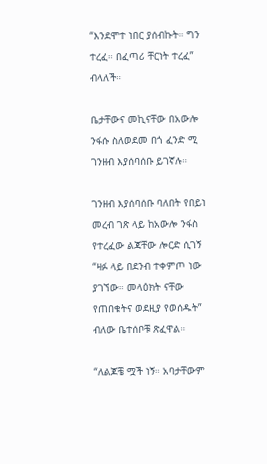“እንደሞተ ነበር ያሰብኩት። ግን ተረፈ። በፈጣሪ ቸርነት ተረፈ” ብላለች።

ቤታቸውና መኪናቸው በአውሎ ንፋሱ ስለወደመ በጎ ፈንድ ሚ ገንዘብ እያሰባሰቡ ይገኛሉ።

ገንዘብ እያሰባሰቡ ባለበት የበይነ መረብ ገጽ ላይ ከአውሎ ንፋስ የተረፈው ልጃቸው ሎርድ ሲገኝ “ዛፉ ላይ በደንብ ተቀምጦ ነው ያገኘው። መላዕክት ናቸው የጠበቁትና ወደዚያ የወሰዱት” ብለው ቤተሰቦቹ ጽፈዋል።

“ለልጆቼ ሟች ነኝ። አባታቸውም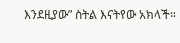እንደዚያው” ስትል እናትየው አክላች።